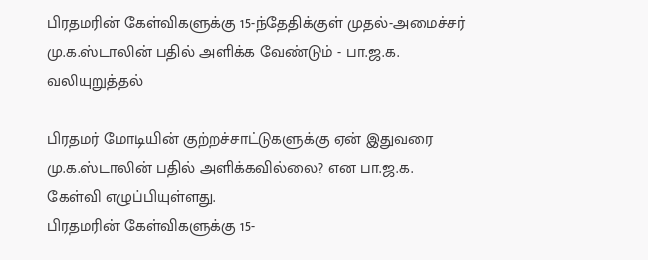பிரதமரின் கேள்விகளுக்கு 15-ந்தேதிக்குள் முதல்-அமைச்சர் மு.க.ஸ்டாலின் பதில் அளிக்க வேண்டும் - பா.ஜ.க. வலியுறுத்தல்

பிரதமர் மோடியின் குற்றச்சாட்டுகளுக்கு ஏன் இதுவரை மு.க.ஸ்டாலின் பதில் அளிக்கவில்லை? என பா.ஜ.க. கேள்வி எழுப்பியுள்ளது.
பிரதமரின் கேள்விகளுக்கு 15-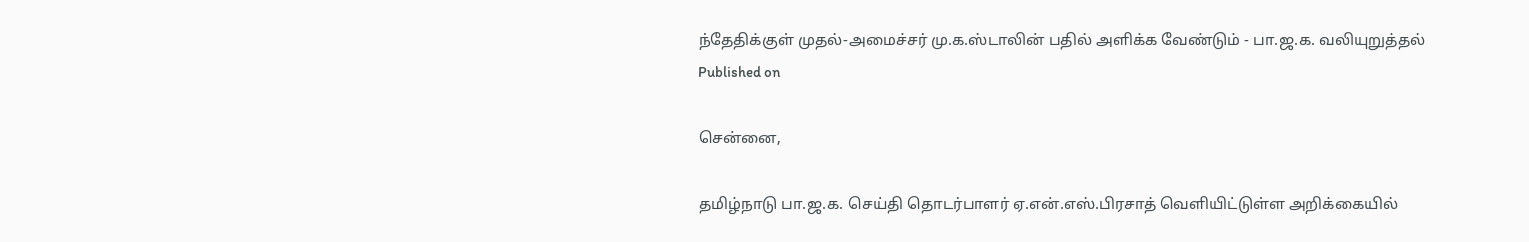ந்தேதிக்குள் முதல்-அமைச்சர் மு.க.ஸ்டாலின் பதில் அளிக்க வேண்டும் - பா.ஜ.க. வலியுறுத்தல்
Published on

சென்னை,

தமிழ்நாடு பா.ஜ.க. செய்தி தொடர்பாளர் ஏ.என்.எஸ்.பிரசாத் வெளியிட்டுள்ள அறிக்கையில்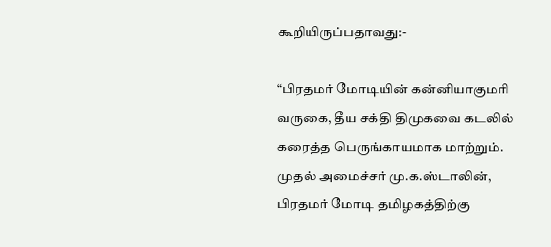கூறியிருப்பதாவது:-

“பிரதமர் மோடியின் கன்னியாகுமரி வருகை, தீய சக்தி திமுகவை கடலில் கரைத்த பெருங்காயமாக மாற்றும். முதல் அமைச்சர் மு.க.ஸ்டாலின், பிரதமர் மோடி தமிழகத்திற்கு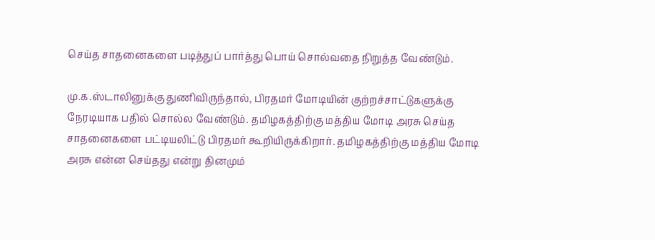செய்த சாதனைகளை படித்துப் பார்த்து பொய் சொல்வதை நிறுத்த வேண்டும்.

மு.க.ஸ்டாலினுக்கு துணிவிருந்தால், பிரதமர் மோடியின் குற்றச்சாட்டுகளுக்கு நேரடியாக பதில் சொல்ல வேண்டும். தமிழகத்திற்கு மத்திய மோடி அரசு செய்த சாதனைகளை பட்டியலிட்டு பிரதமர் கூறியிருக்கிறார். தமிழகத்திற்கு மத்திய மோடி அரசு என்ன செய்தது என்று தினமும்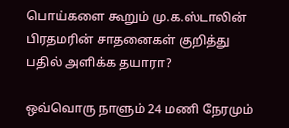பொய்களை கூறும் மு.க.ஸ்டாலின் பிரதமரின் சாதனைகள் குறித்து பதில் அளிக்க தயாரா?

ஒவ்வொரு நாளும் 24 மணி நேரமும்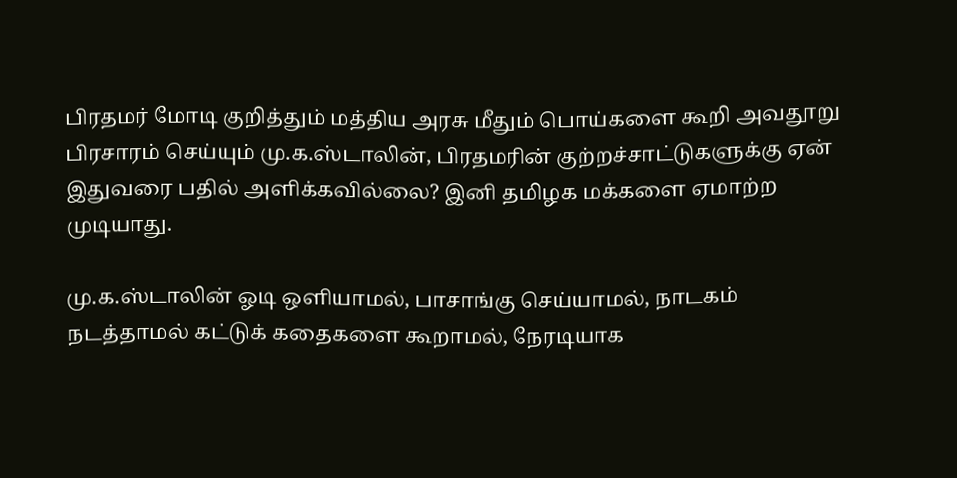பிரதமர் மோடி குறித்தும் மத்திய அரசு மீதும் பொய்களை கூறி அவதூறு பிரசாரம் செய்யும் மு.க.ஸ்டாலின், பிரதமரின் குற்றச்சாட்டுகளுக்கு ஏன் இதுவரை பதில் அளிக்கவில்லை? இனி தமிழக மக்களை ஏமாற்ற முடியாது.

மு.க.ஸ்டாலின் ஓடி ஒளியாமல், பாசாங்கு செய்யாமல், நாடகம் நடத்தாமல் கட்டுக் கதைகளை கூறாமல், நேரடியாக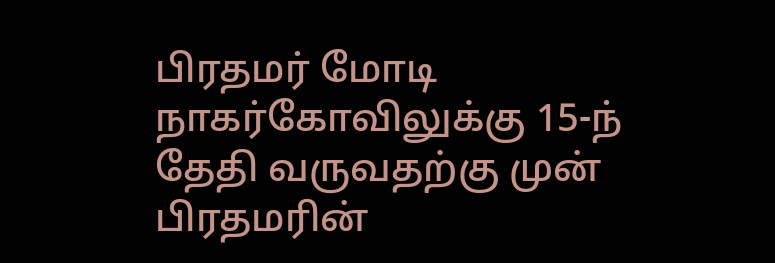பிரதமர் மோடி நாகர்கோவிலுக்கு 15-ந் தேதி வருவதற்கு முன் பிரதமரின்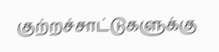குற்றச்சாட்டுகளுக்கு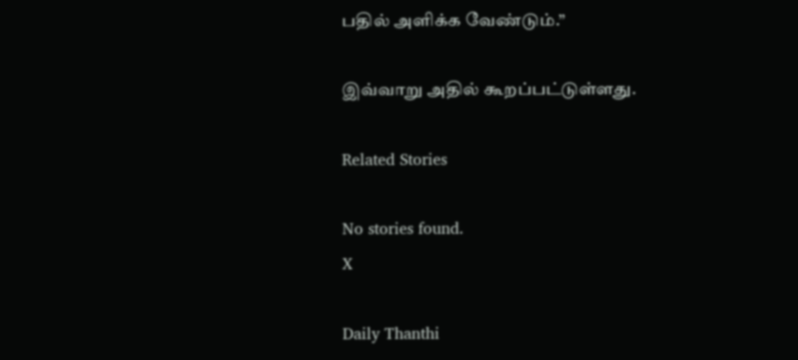பதில் அளிக்க வேண்டும்.”

இவ்வாறு அதில் கூறப்பட்டுள்ளது.

Related Stories

No stories found.
X

Daily Thanthi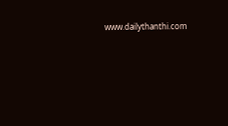www.dailythanthi.com